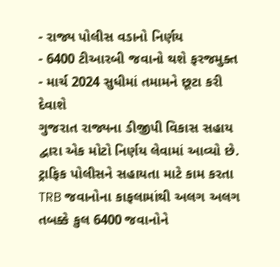- રાજ્ય પોલીસ વડાનો નિર્ણય
- 6400 ટીઆરબી જવાનો થશે ફરજમુક્ત
- માર્ચ 2024 સુધીમાં તમામને છૂટા કરી દેવાશે
ગુજરાત રાજ્યના ડીજીપી વિકાસ સહાય દ્વારા એક મોટો નિર્ણય લેવામાં આવ્યો છે. ટ્રાફિક પોલીસને સહાયતા માટે કામ કરતા TRB જવાનોના કાફલામાંથી અલગ અલગ તબક્કે કુલ 6400 જવાનોને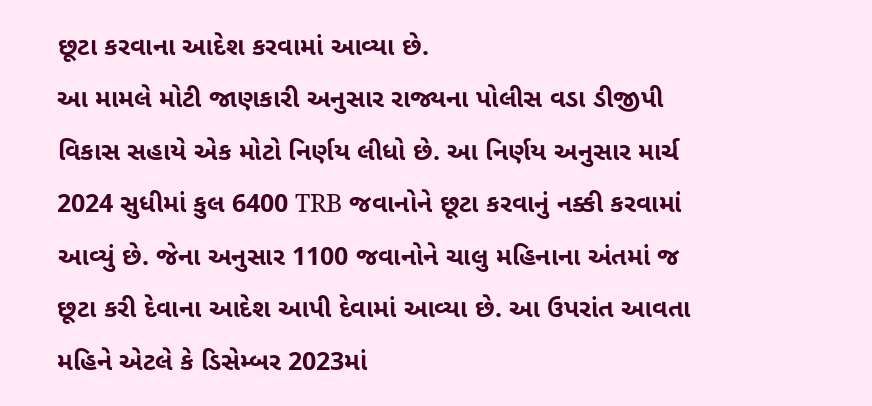છૂટા કરવાના આદેશ કરવામાં આવ્યા છે.
આ મામલે મોટી જાણકારી અનુસાર રાજ્યના પોલીસ વડા ડીજીપી વિકાસ સહાયે એક મોટો નિર્ણય લીધો છે. આ નિર્ણય અનુસાર માર્ચ 2024 સુધીમાં કુલ 6400 TRB જવાનોને છૂટા કરવાનું નક્કી કરવામાં આવ્યું છે. જેના અનુસાર 1100 જવાનોને ચાલુ મહિનાના અંતમાં જ છૂટા કરી દેવાના આદેશ આપી દેવામાં આવ્યા છે. આ ઉપરાંત આવતા મહિને એટલે કે ડિસેમ્બર 2023માં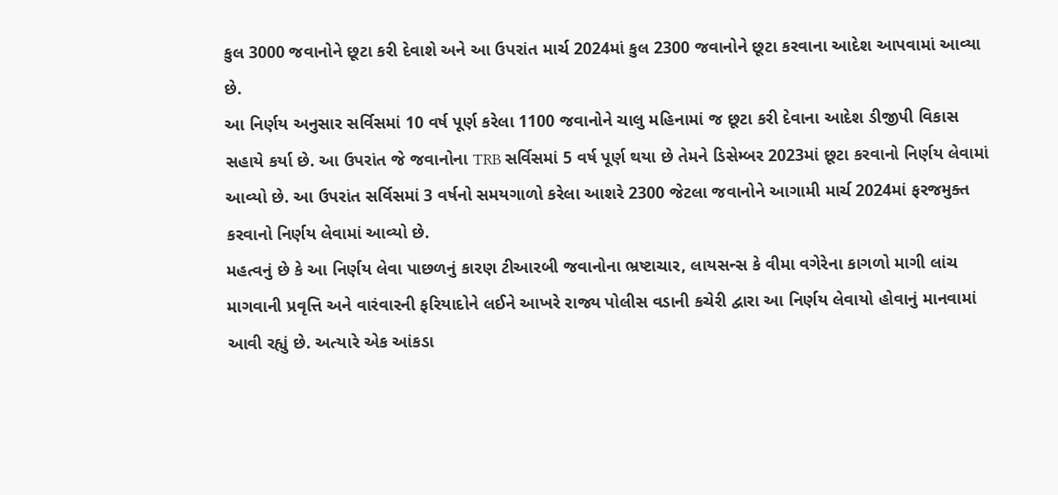કુલ 3000 જવાનોને છૂટા કરી દેવાશે અને આ ઉપરાંત માર્ચ 2024માં કુલ 2300 જવાનોને છૂટા કરવાના આદેશ આપવામાં આવ્યા છે.
આ નિર્ણય અનુસાર સર્વિસમાં 10 વર્ષ પૂર્ણ કરેલા 1100 જવાનોને ચાલુ મહિનામાં જ છૂટા કરી દેવાના આદેશ ડીજીપી વિકાસ સહાયે કર્યા છે. આ ઉપરાંત જે જવાનોના TRB સર્વિસમાં 5 વર્ષ પૂર્ણ થયા છે તેમને ડિસેમ્બર 2023માં છૂટા કરવાનો નિર્ણય લેવામાં આવ્યો છે. આ ઉપરાંત સર્વિસમાં 3 વર્ષનો સમયગાળો કરેલા આશરે 2300 જેટલા જવાનોને આગામી માર્ચ 2024માં ફરજમુક્ત કરવાનો નિર્ણય લેવામાં આવ્યો છે.
મહત્વનું છે કે આ નિર્ણય લેવા પાછળનું કારણ ટીઆરબી જવાનોના ભ્રષ્ટાચાર, લાયસન્સ કે વીમા વગેરેના કાગળો માગી લાંચ માગવાની પ્રવૃત્તિ અને વારંવારની ફરિયાદોને લઈને આખરે રાજ્ય પોલીસ વડાની કચેરી દ્વારા આ નિર્ણય લેવાયો હોવાનું માનવામાં આવી રહ્યું છે. અત્યારે એક આંકડા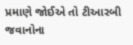પ્રમાણે જોઈએ તો ટીઆરબી જવાનોના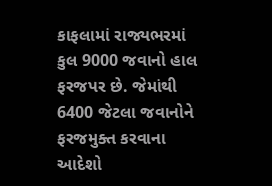કાફલામાં રાજ્યભરમાં કુલ 9000 જવાનો હાલ ફરજપર છે. જેમાંથી 6400 જેટલા જવાનોને ફરજમુક્ત કરવાના આદેશો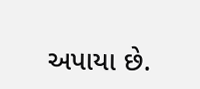અપાયા છે.